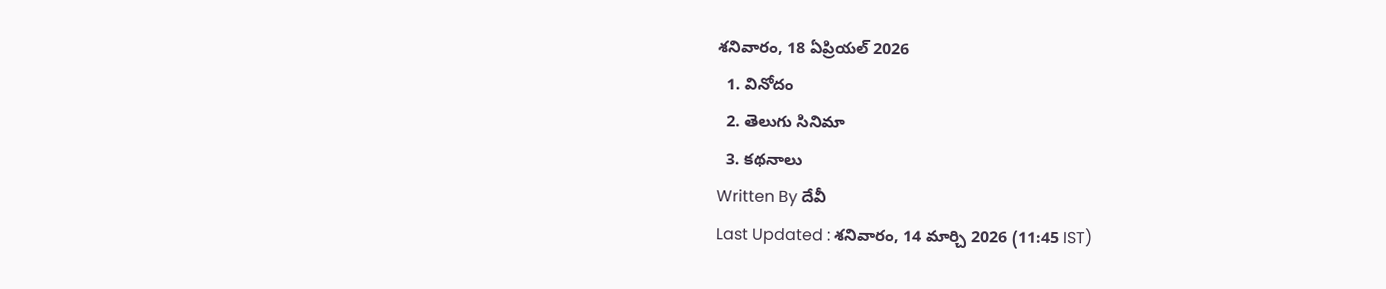శనివారం, 18 ఏప్రియల్ 2026
  1. వినోదం
  2. తెలుగు సినిమా
  3. కథనాలు
Written By దేవీ
Last Updated : శనివారం, 14 మార్చి 2026 (11:45 IST)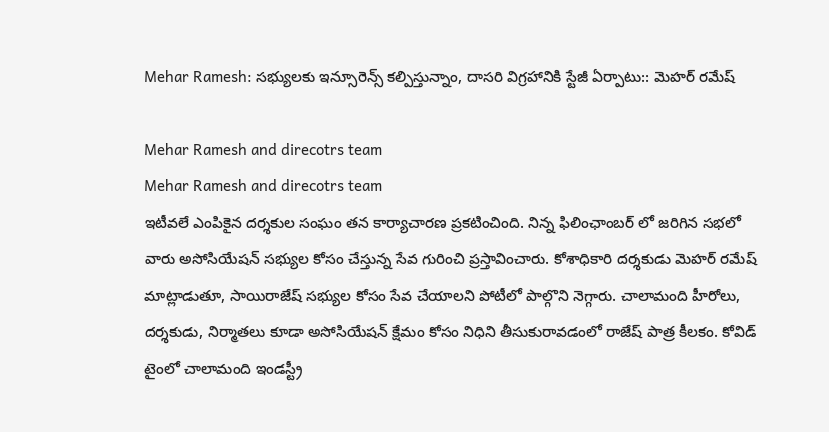Mehar Ramesh: సభ్యులకు ఇన్సూరెన్స్ కల్పిస్తున్నాం, దాసరి విగ్రహానికి స్టేజీ ఏర్పాటు:: మెహర్ రమేష్

Mehar Ramesh and direcotrs team
Mehar Ramesh and direcotrs team
ఇటీవలే ఎంపికైన దర్శకుల సంఘం తన కార్యాచారణ ప్రకటించింది. నిన్న ఫిలింఛాంబర్ లో జరిగిన సభలో వారు అసోసియేషన్ సభ్యుల కోసం చేస్తున్న సేవ గురించి ప్రస్తావించారు. కోశాధికారి దర్శకుడు మెహర్ రమేష్ మాట్లాడుతూ, సాయిరాజేష్ సభ్యుల కోసం సేవ చేయాలని పోటీలో పాల్గొని నెగ్గారు. చాలామంది హీరోలు, దర్శకుడు, నిర్మాతలు కూడా అసోసియేషన్ క్షేమం కోసం నిధిని తీసుకురావడంలో రాజేష్ పాత్ర కీలకం. కోవిడ్ టైంలో చాలామంది ఇండస్ట్రీ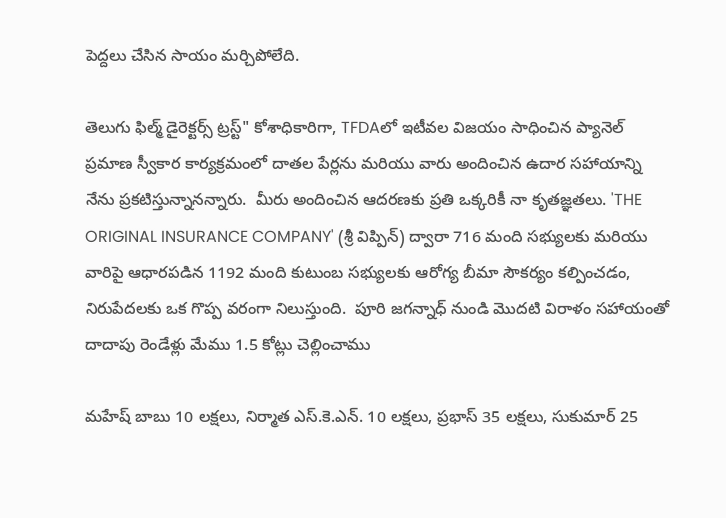పెద్దలు చేసిన సాయం మర్చిపోలేది.

తెలుగు ఫిల్మ్ డైరెక్టర్స్ ట్రస్ట్" కోశాధికారిగా, TFDAలో ఇటీవల విజయం సాధించిన ప్యానెల్ ప్రమాణ స్వీకార కార్యక్రమంలో దాతల పేర్లను మరియు వారు అందించిన ఉదార సహాయాన్ని నేను ప్రకటిస్తున్నానన్నారు.  మీరు అందించిన ఆదరణకు ప్రతి ఒక్కరికీ నా కృతజ్ఞతలు. 'THE ORIGINAL INSURANCE COMPANY' (శ్రీ విప్పిన్) ద్వారా 716 మంది సభ్యులకు మరియు వారిపై ఆధారపడిన 1192 మంది కుటుంబ సభ్యులకు ఆరోగ్య బీమా సౌకర్యం కల్పించడం, నిరుపేదలకు ఒక గొప్ప వరంగా నిలుస్తుంది.  పూరి జగన్నాధ్ నుండి మొదటి విరాళం సహాయంతో దాదాపు రెండేళ్లు మేము 1.5 కోట్లు చెల్లించాము

మహేష్ బాబు 10 లక్షలు, నిర్మాత ఎస్.కె.ఎన్. 10 లక్షలు, ప్రభాస్ 35 లక్షలు, సుకుమార్ 25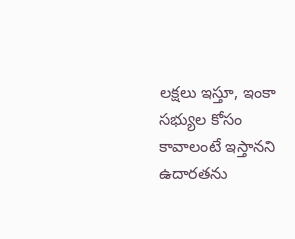లక్షలు ఇస్తూ, ఇంకా సభ్యుల కోసం కావాలంటే ఇస్తానని ఉదారతను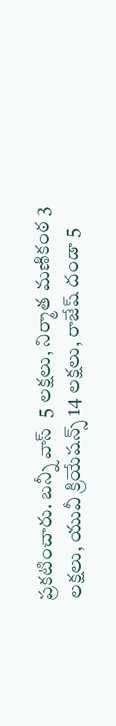ప్రకటించారు. బన్నీ వాస్  5 లక్షలు, నిర్మాత మణికంఠ 3 లక్షలు, యువీ క్రియేషన్స్ 14 లక్షలు, రాజేష్ దండా 5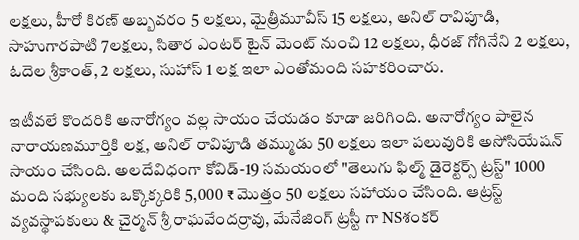లక్షలు, హీరో కిరణ్ అబ్బవరం 5 లక్షలు, మైత్రీమూవీస్ 15 లక్షలు, అనిల్ రావిపూడి, సాహుగారపాటి 7లక్షలు, సితార ఎంటర్ టైన్ మెంట్ నుంచి 12 లక్షలు, ధీరజ్ గోగినేని 2 లక్షలు, ఓదెల శ్రీకాంత్, 2 లక్షలు, సుహాస్ 1 లక్ష ఇలా ఎంతోమంది సహకరించారు.

ఇటీవలే కొందరికి అనారోగ్యం వల్ల సాయం చేయడం కూడా జరిగింది. అనారోగ్యం పాలైన నారాయణమూర్తికి లక్ష, అనిల్ రావిపూడి తమ్ముడు 50 లక్షలు ఇలా పలువురికి అసోసియేషన్ సాయం చేసింది. అలదేవిధంగా కోవిడ్-19 సమయంలో "తెలుగు ఫిల్మ్ డైరెక్టర్స్ ట్రస్ట్" 1000 మంది సభ్యులకు ఒక్కొక్కరికి 5,000 ₹ మొత్తం 50 లక్షలు సహాయం చేసింది. ఆట్రస్ట్ వ్యవస్థాపకులు & చైర్మన్ శ్రీ రాఘవేందర్రావు, మేనేజింగ్ ట్రస్టీ గా NSశంకర్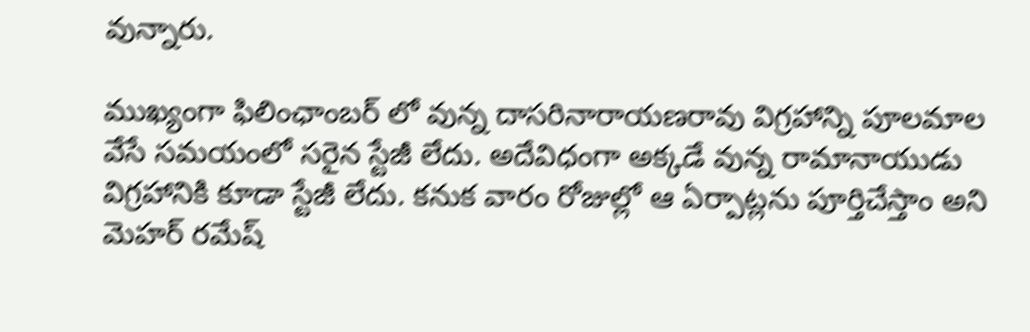వున్నారు.

ముఖ్యంగా ఫిలింఛాంబర్ లో వున్న దాసరినారాయణరావు విగ్రహాన్ని పూలమాల వేసే సమయంలో సరైన స్టేజీ లేదు. అదేవిధంగా అక్కడే వున్న రామానాయుడు విగ్రహానికి కూడా స్టేజీ లేదు. కనుక వారం రోజుల్లో ఆ ఏర్పాట్లను పూర్తిచేస్తాం అని మెహర్ రమేష్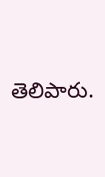తెలిపారు.